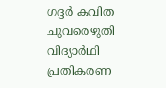ഗദ്ദര്‍ കവിത ചുവരെഴുതി വിദ്യാര്‍ഥി പ്രതികരണ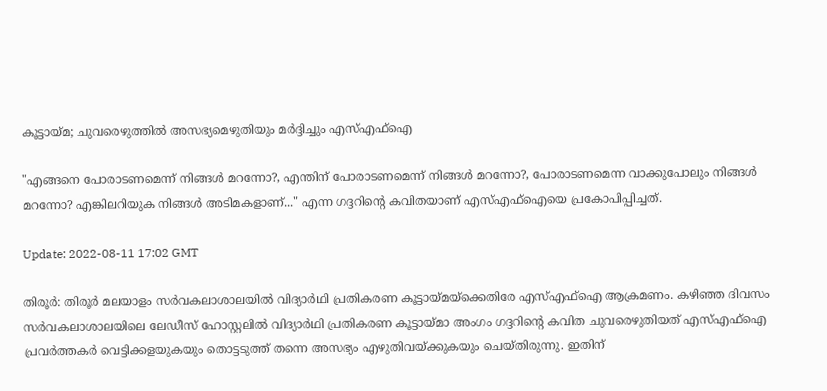കൂട്ടായ്മ; ചുവരെഴുത്തില്‍ അസഭ്യമെഴുതിയും മര്‍ദ്ദിച്ചും എസ്എഫ്‌ഐ

"എങ്ങനെ പോരാടണമെന്ന് നിങ്ങള്‍ മറന്നോ?, എന്തിന് പോരാടണമെന്ന് നിങ്ങള്‍ മറന്നോ?, പോരാടണമെന്ന വാക്കുപോലും നിങ്ങള്‍ മറന്നോ? എങ്കിലറിയുക നിങ്ങള്‍ അടിമകളാണ്..." എന്ന ഗദ്ദറിന്റെ കവിതയാണ് എസ്എഫ്‌ഐയെ പ്രകോപിപ്പിച്ചത്.

Update: 2022-08-11 17:02 GMT

തിരൂര്‍: തിരൂര്‍ മലയാളം സര്‍വകലാശാലയില്‍ വിദ്യാര്‍ഥി പ്രതികരണ കൂട്ടായ്മയ്‌ക്കെതിരേ എസ്എഫ്‌ഐ ആക്രമണം. കഴിഞ്ഞ ദിവസം സര്‍വകലാശാലയിലെ ലേഡീസ് ഹോസ്റ്റലില്‍ വിദ്യാര്‍ഥി പ്രതികരണ കൂട്ടായ്മാ അംഗം ഗദ്ദറിന്റെ കവിത ചുവരെഴുതിയത് എസ്എഫ്‌ഐ പ്രവര്‍ത്തകര്‍ വെട്ടിക്കളയുകയും തൊട്ടടുത്ത് തന്നെ അസഭ്യം എഴുതിവയ്ക്കുകയും ചെയ്തിരുന്നു. ഇതിന്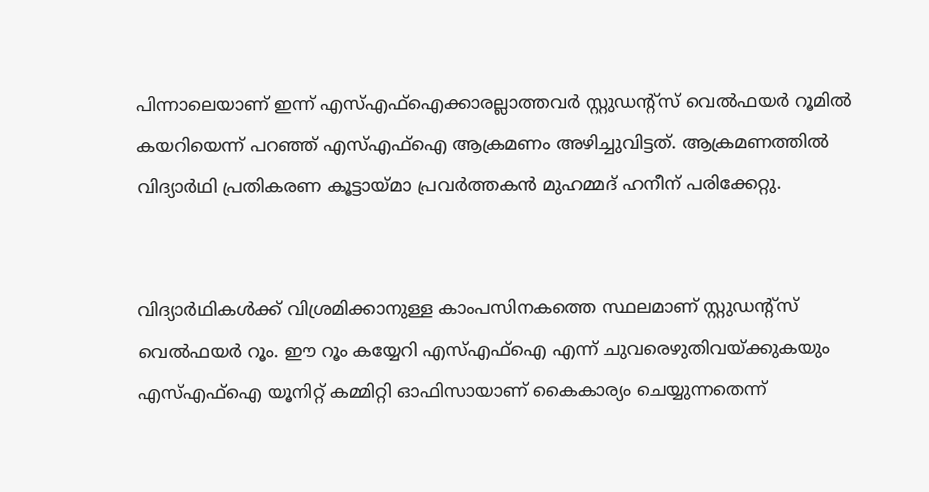പിന്നാലെയാണ് ഇന്ന് എസ്എഫ്‌ഐക്കാരല്ലാത്തവര്‍ സ്റ്റുഡന്റ്‌സ് വെല്‍ഫയര്‍ റൂമില്‍ കയറിയെന്ന് പറഞ്ഞ് എസ്എഫ്‌ഐ ആക്രമണം അഴിച്ചുവിട്ടത്. ആക്രമണത്തില്‍ വിദ്യാര്‍ഥി പ്രതികരണ കൂട്ടായ്മാ പ്രവര്‍ത്തകന്‍ മുഹമ്മദ് ഹനീന് പരിക്കേറ്റു.


വിദ്യാര്‍ഥികള്‍ക്ക് വിശ്രമിക്കാനുള്ള കാംപസിനകത്തെ സ്ഥലമാണ് സ്റ്റുഡന്റ്‌സ് വെല്‍ഫയര്‍ റൂം. ഈ റൂം കയ്യേറി എസ്എഫ്‌ഐ എന്ന് ചുവരെഴുതിവയ്ക്കുകയും എസ്എഫ്‌ഐ യൂനിറ്റ് കമ്മിറ്റി ഓഫിസായാണ് കൈകാര്യം ചെയ്യുന്നതെന്ന്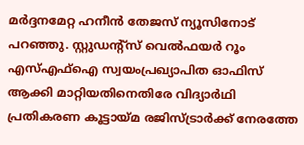മര്‍ദ്ദനമേറ്റ ഹനീന്‍ തേജസ് ന്യൂസിനോട് പറഞ്ഞു. സ്റ്റുഡന്റ്‌സ് വെല്‍ഫയര്‍ റൂം എസ്എഫ്‌ഐ സ്വയംപ്രഖ്യാപിത ഓഫിസ് ആക്കി മാറ്റിയതിനെതിരേ വിദ്യാര്‍ഥി പ്രതികരണ കൂട്ടായ്മ രജിസ്ട്രാര്‍ക്ക് നേരത്തേ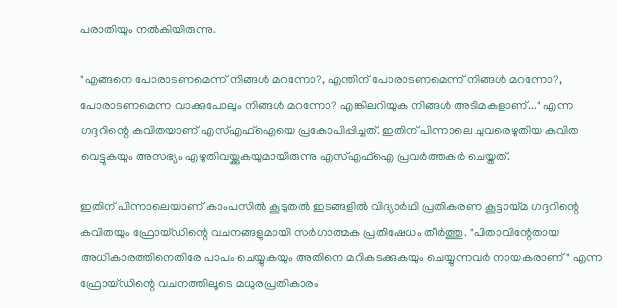പരാതിയും നല്‍കിയിരുന്നു.

"എങ്ങനെ പോരാടണമെന്ന് നിങ്ങള്‍ മറന്നോ?, എന്തിന് പോരാടണമെന്ന് നിങ്ങള്‍ മറന്നോ?, പോരാടണമെന്ന വാക്കുപോലും നിങ്ങള്‍ മറന്നോ? എങ്കിലറിയുക നിങ്ങള്‍ അടിമകളാണ്..." എന്ന ഗദ്ദറിന്റെ കവിതയാണ് എസ്എഫ്‌ഐയെ പ്രകോപിപ്പിച്ചത്. ഇതിന് പിന്നാലെ ചുവരെഴുതിയ കവിത വെട്ടുകയും അസഭ്യം എഴുതിവയ്ക്കുകയുമായിരുന്നു എസ്എഫ്‌ഐ പ്രവര്‍ത്തകര്‍ ചെയ്തത്.

ഇതിന് പിന്നാലെയാണ് കാംപസില്‍ കൂടുതല്‍ ഇടങ്ങളില്‍ വിദ്യാര്‍ഥി പ്രതികരണ കൂട്ടായ്മ ഗദ്ദറിന്റെ കവിതയും ഫ്രോയ്ഡിന്റെ വചനങ്ങളുമായി സര്‍ഗാത്മക പ്രതിഷേധം തീര്‍ത്തു. "പിതാവിന്റേതായ അധികാരത്തിനെതിരേ പാപം ചെയ്യുകയും അതിനെ മറികടക്കുകയും ചെയ്യുന്നവര്‍ നായകരാണ്" എന്ന ഫ്രോയ്ഡിന്റെ വചനത്തിലൂടെ മധുരപ്രതികാരം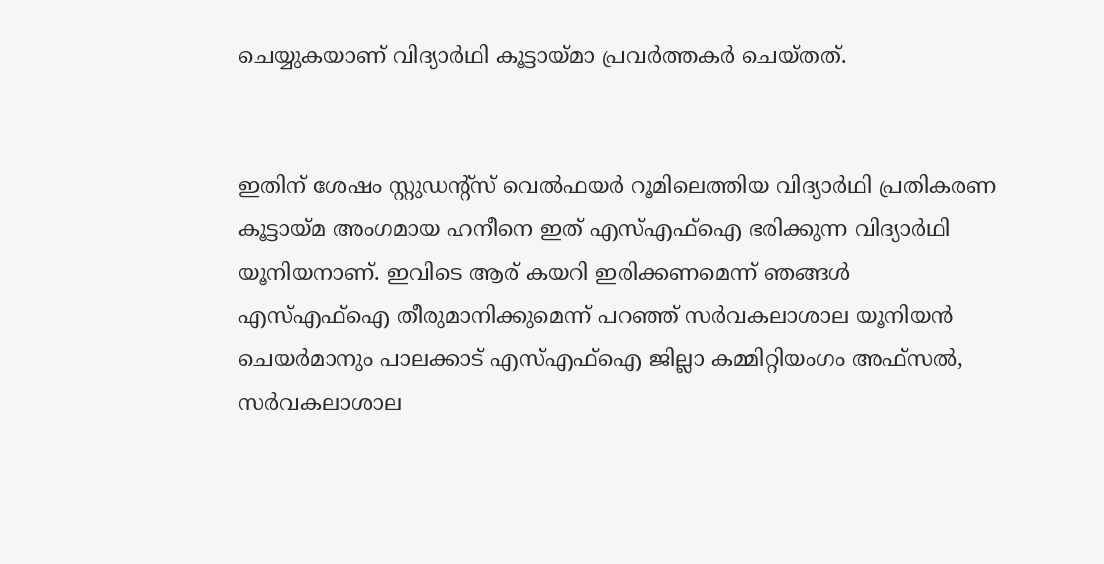ചെയ്യുകയാണ് വിദ്യാര്‍ഥി കൂട്ടായ്മാ പ്രവര്‍ത്തകര്‍ ചെയ്തത്.


ഇതിന് ശേഷം സ്റ്റുഡന്റ്‌സ് വെല്‍ഫയര്‍ റൂമിലെത്തിയ വിദ്യാര്‍ഥി പ്രതികരണ കൂട്ടായ്മ അംഗമായ ഹനീനെ ഇത് എസ്എഫ്‌ഐ ഭരിക്കുന്ന വിദ്യാര്‍ഥി യൂനിയനാണ്. ഇവിടെ ആര് കയറി ഇരിക്കണമെന്ന് ഞങ്ങള്‍ എസ്എഫ്‌ഐ തീരുമാനിക്കുമെന്ന് പറഞ്ഞ് സര്‍വകലാശാല യൂനിയന്‍ ചെയര്‍മാനും പാലക്കാട് എസ്എഫ്‌ഐ ജില്ലാ കമ്മിറ്റിയംഗം അഫ്‌സല്‍, സര്‍വകലാശാല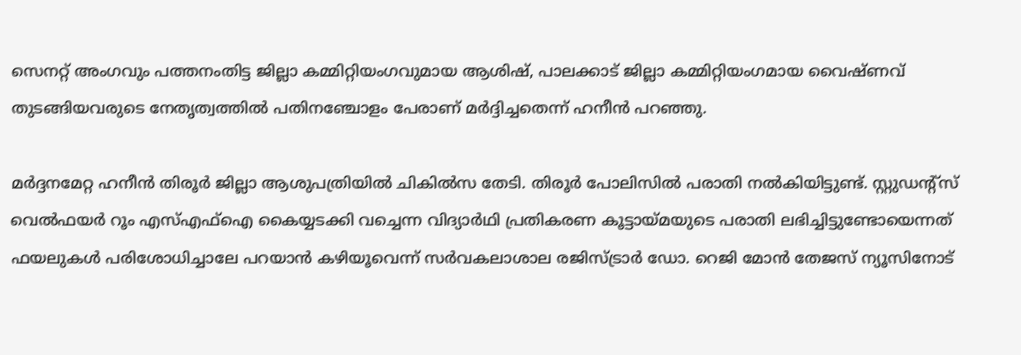സെനറ്റ് അംഗവും പത്തനംതിട്ട ജില്ലാ കമ്മിറ്റിയംഗവുമായ ആശിഷ്, പാലക്കാട് ജില്ലാ കമ്മിറ്റിയംഗമായ വൈഷ്ണവ് തുടങ്ങിയവരുടെ നേതൃത്വത്തില്‍ പതിനഞ്ചോളം പേരാണ് മര്‍ദ്ദിച്ചതെന്ന് ഹനീന്‍ പറഞ്ഞു.

മര്‍ദ്ദനമേറ്റ ഹനീന്‍ തിരൂര്‍ ജില്ലാ ആശുപത്രിയില്‍ ചികില്‍സ തേടി. തിരൂര്‍ പോലിസില്‍ പരാതി നല്‍കിയിട്ടുണ്ട്. സ്റ്റുഡന്റ്‌സ് വെല്‍ഫയര്‍ റൂം എസ്എഫ്‌ഐ കൈയ്യടക്കി വച്ചെന്ന വിദ്യാര്‍ഥി പ്രതികരണ കൂട്ടായ്മയുടെ പരാതി ലഭിച്ചിട്ടുണ്ടോയെന്നത് ഫയലുകള്‍ പരിശോധിച്ചാലേ പറയാന്‍ കഴിയൂവെന്ന് സര്‍വകലാശാല രജിസ്ട്രാര്‍ ഡോ. റെജി മോന്‍ തേജസ് ന്യൂസിനോട്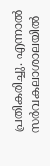പ്രതികരിച്ചു. എന്നാല്‍ സര്‍വകലാശാലയില്‍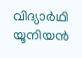വിദ്യാര്‍ഥി യൂനിയന്‍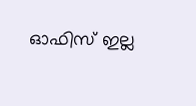ഓഫിസ് ഇല്ല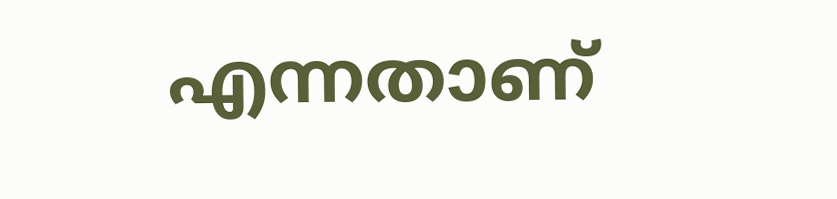എന്നതാണ്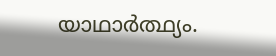യാഥാര്‍ത്ഥ്യം.